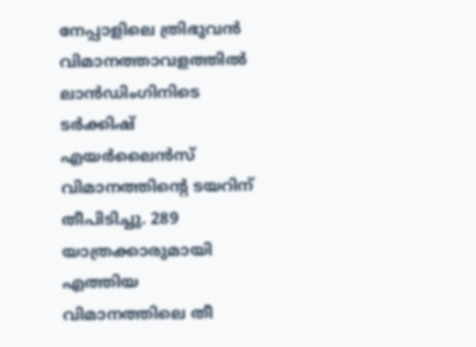നേപ്പാളിലെ ത്രിഭുവൻ വിമാനത്താവളത്തിൽ ലാൻഡിംഗിനിടെ ടർക്കിഷ് എയർലൈൻസ് വിമാനത്തിന്‍റെ ടയറിന് തീപിടിച്ചു. 289 യാത്രക്കാരുമായി എത്തിയ വിമാനത്തിലെ തീ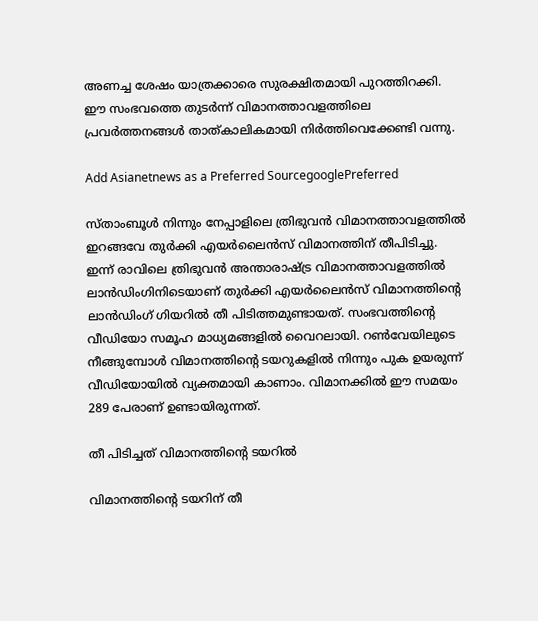അണച്ച ശേഷം യാത്രക്കാരെ സുരക്ഷിതമായി പുറത്തിറക്കി. ഈ സംഭവത്തെ തുടർന്ന് വിമാനത്താവളത്തിലെ പ്രവർത്തനങ്ങൾ താത്കാലികമായി നിർത്തിവെക്കേണ്ടി വന്നു.

Add Asianetnews as a Preferred SourcegooglePreferred

സ്താംബൂൾ നിന്നും നേപ്പാളിലെ ത്രിഭുവൻ വിമാനത്താവളത്തിൽ ഇറങ്ങവേ തുർക്കി എയർലൈൻസ് വിമാനത്തിന് തീപിടിച്ചു. ഇന്ന് രാവിലെ ത്രിഭുവൻ അന്താരാഷ്ട്ര വിമാനത്താവളത്തിൽ ലാൻഡിംഗിനിടെയാണ് തുർക്കി എയർലൈൻസ് വിമാനത്തിന്‍റെ ലാൻഡിംഗ് ഗിയറിൽ തീ പിടിത്തമുണ്ടായത്. സംഭവത്തിന്‍റെ വീഡിയോ സമൂഹ മാധ്യമങ്ങളിൽ വൈറലായി. റൺവേയിലുടെ നീങ്ങുമ്പോൾ വിമാനത്തിന്‍റെ ടയറുകളിൽ നിന്നും പുക ഉയരുന്ന് വീഡിയോയിൽ വ്യക്തമായി കാണാം. വിമാനക്കിൽ ഈ സമയം 289 പേരാണ് ഉണ്ടായിരുന്നത്.

തീ പിടിച്ചത് വിമാനത്തിന്‍റെ ടയറിൽ

വിമാനത്തിന്‍റെ ടയറിന് തീ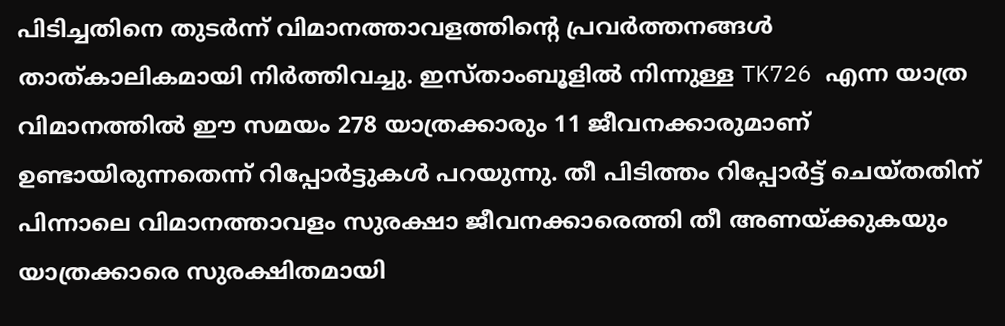പിടിച്ചതിനെ തുടർന്ന് വിമാനത്താവളത്തിന്‍റെ പ്രവർത്തനങ്ങൾ താത്കാലികമായി നിർത്തിവച്ചു. ഇസ്താംബൂളിൽ നിന്നുള്ള TK726 എന്ന യാത്ര വിമാനത്തിൽ ഈ സമയം 278 യാത്രക്കാരും 11 ജീവനക്കാരുമാണ് ഉണ്ടായിരുന്നതെന്ന് റിപ്പോര്‍ട്ടുകൾ പറയുന്നു. തീ പിടിത്തം റിപ്പോര്‍ട്ട് ചെയ്തതിന് പിന്നാലെ വിമാനത്താവളം സുരക്ഷാ ജീവനക്കാരെത്തി തീ അണയ്ക്കുകയും യാത്രക്കാരെ സുരക്ഷിതമായി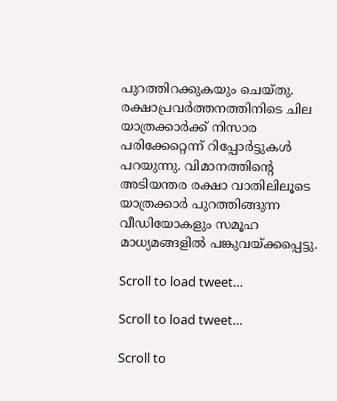പുറത്തിറക്കുകയും ചെയ്തു. രക്ഷാപ്രവ‍ർത്തനത്തിനിടെ ചില യാത്രക്കാർക്ക് നിസാര പരിക്കേറ്റെന്ന് റിപ്പോര്‍ട്ടുകൾ പറയുന്നു. വിമാനത്തിന്‍റെ അടിയന്തര രക്ഷാ വാതിലിലൂടെ യാത്രക്കാർ പുറത്തിങ്ങുന്ന വീഡിയോകളും സമൂഹ മാധ്യമങ്ങളിൽ പങ്കുവയ്ക്കപ്പെട്ടു.

Scroll to load tweet…

Scroll to load tweet…

Scroll to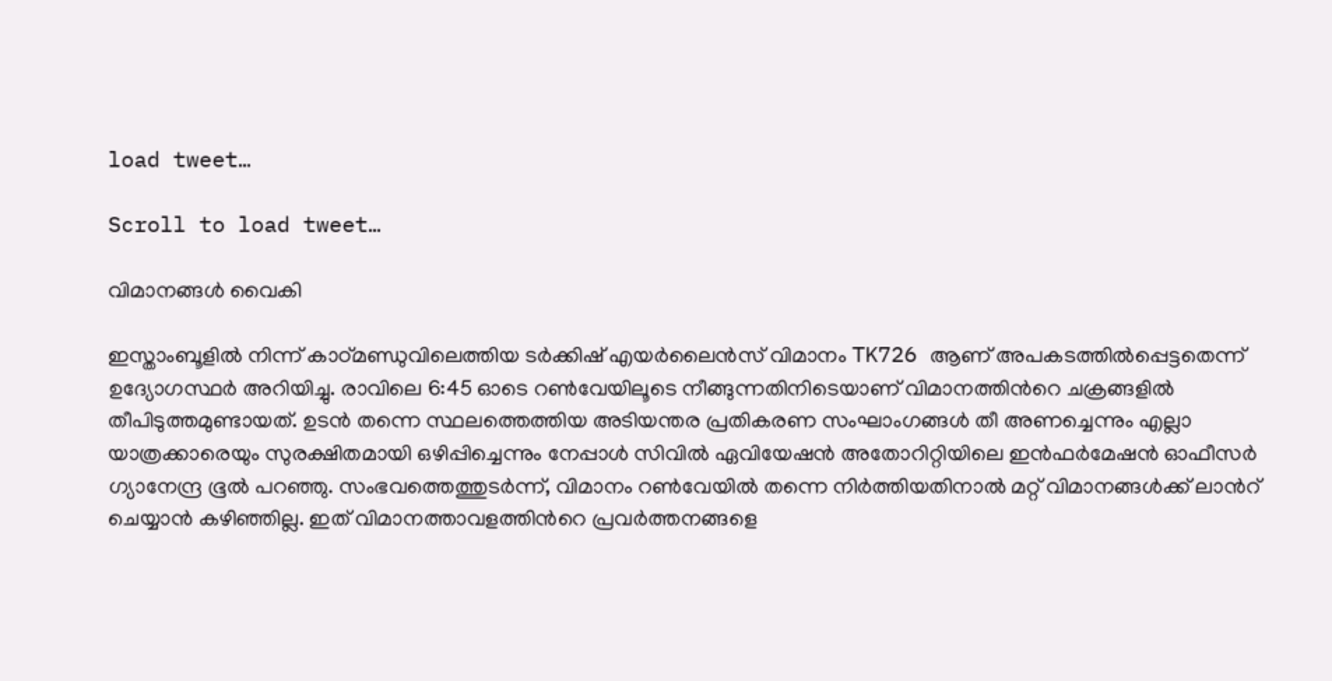load tweet…

Scroll to load tweet…

വിമാനങ്ങൾ വൈകി

ഇസ്താംബൂളിൽ നിന്ന് കാഠ്മണ്ഡുവിലെത്തിയ ടർക്കിഷ് എയർലൈൻസ് വിമാനം TK726 ആണ് അപകടത്തിൽപ്പെട്ടതെന്ന് ഉദ്യോഗസ്ഥർ അറിയിച്ചു. രാവിലെ 6:45 ഓടെ റൺവേയിലൂടെ നീങ്ങുന്നതിനിടെയാണ് വിമാനത്തിന്‍റെ ചക്രങ്ങളിൽ തീപിടുത്തമുണ്ടായത്. ഉടൻ തന്നെ സ്ഥലത്തെത്തിയ അടിയന്തര പ്രതികരണ സംഘാംഗങ്ങൾ തീ അണച്ചെന്നും എല്ലാ യാത്രക്കാരെയും സുരക്ഷിതമായി ഒഴിപ്പിച്ചെന്നും നേപ്പാൾ സിവിൽ ഏവിയേഷൻ അതോറിറ്റിയിലെ ഇൻഫർമേഷൻ ഓഫീസർ ഗ്യാനേന്ദ്ര ഭൂൽ പറഞ്ഞു. സംഭവത്തെത്തുടർന്ന്, വിമാനം റൺവേയിൽ തന്നെ നിർത്തിയതിനാൽ മറ്റ് വിമാനങ്ങൾക്ക് ലാന്‍റ് ചെയ്യാൻ കഴിഞ്ഞില്ല. ഇത് വിമാനത്താവളത്തിന്‍റെ പ്രവർത്തനങ്ങളെ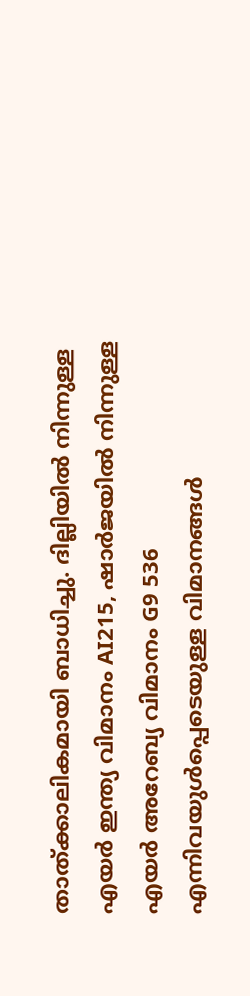താത്ക്കാലികമായി ബാധിച്ചു. ദില്ലിയിൽ നിന്നുള്ള എയർ ഇന്ത്യ വിമാനം AI215, ഷാർജയിൽ നിന്നുള്ള എയർ അറേബ്യ വിമാനം G9 536 എന്നിവയുൾപ്പെടെയുള്ള വിമാനങ്ങൾ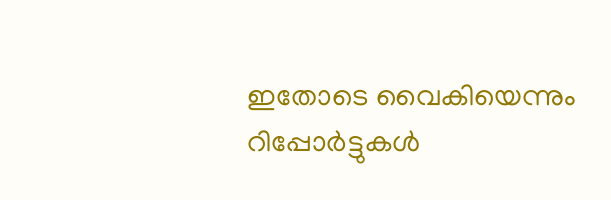ഇതോടെ വൈകിയെന്നും റിപ്പോര്‍ട്ടുകൾ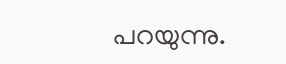പറയുന്നു.